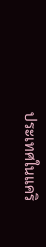ประเทศในแคริ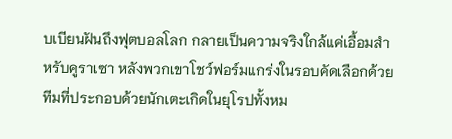บเบียนฝันถึงฟุตบอลโลก กลายเป็นความจริงใกล้แค่เอื้อมสำหรับคูราเซา หลังพวกเขาโชว์ฟอร์มแกร่งในรอบคัดเลือกด้วยทีมที่ประกอบด้วยนักเตะเกิดในยุโรปทั้งหม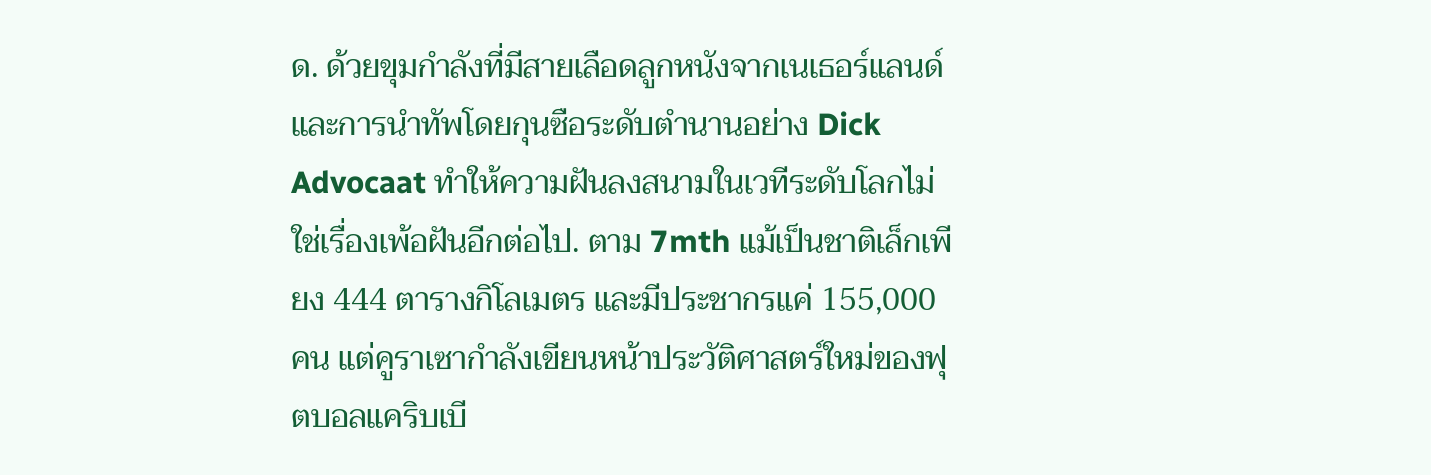ด. ด้วยขุมกำลังที่มีสายเลือดลูกหนังจากเนเธอร์แลนด์ และการนำทัพโดยกุนซือระดับตำนานอย่าง Dick Advocaat ทำให้ความฝันลงสนามในเวทีระดับโลกไม่ใช่เรื่องเพ้อฝันอีกต่อไป. ตาม 7mth แม้เป็นชาติเล็กเพียง 444 ตารางกิโลเมตร และมีประชากรแค่ 155,000 คน แต่คูราเซากำลังเขียนหน้าประวัติศาสตร์ใหม่ของฟุตบอลแคริบเบี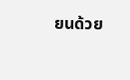ยนด้วย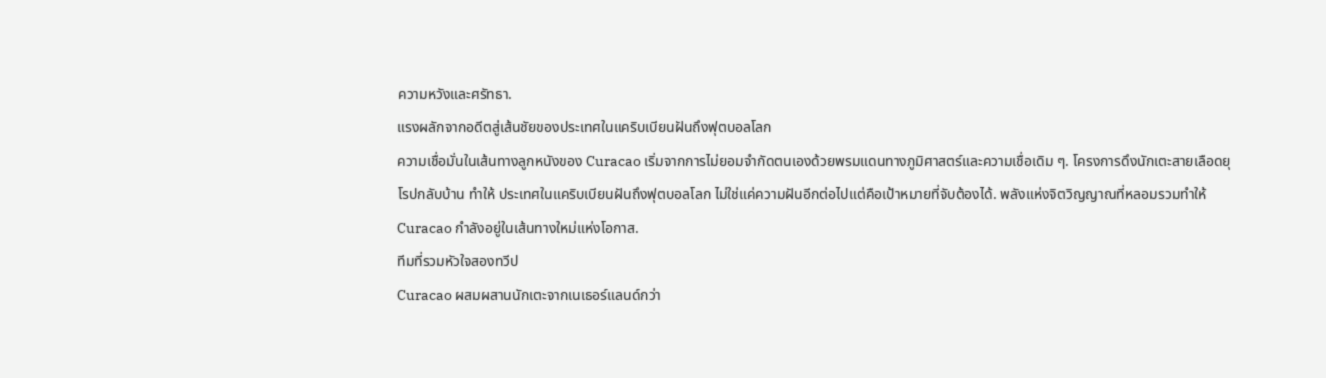ความหวังและศรัทธา.
แรงผลักจากอดีตสู่เส้นชัยของประเทศในแคริบเบียนฝันถึงฟุตบอลโลก
ความเชื่อมั่นในเส้นทางลูกหนังของ Curacao เริ่มจากการไม่ยอมจำกัดตนเองด้วยพรมแดนทางภูมิศาสตร์และความเชื่อเดิม ๆ. โครงการดึงนักเตะสายเลือดยุโรปกลับบ้าน ทำให้ ประเทศในแคริบเบียนฝันถึงฟุตบอลโลก ไม่ใช่แค่ความฝันอีกต่อไปแต่คือเป้าหมายที่จับต้องได้. พลังแห่งจิตวิญญาณที่หลอมรวมทำให้ Curacao กำลังอยู่ในเส้นทางใหม่แห่งโอกาส.
ทีมที่รวมหัวใจสองทวีป
Curacao ผสมผสานนักเตะจากเนเธอร์แลนด์กว่า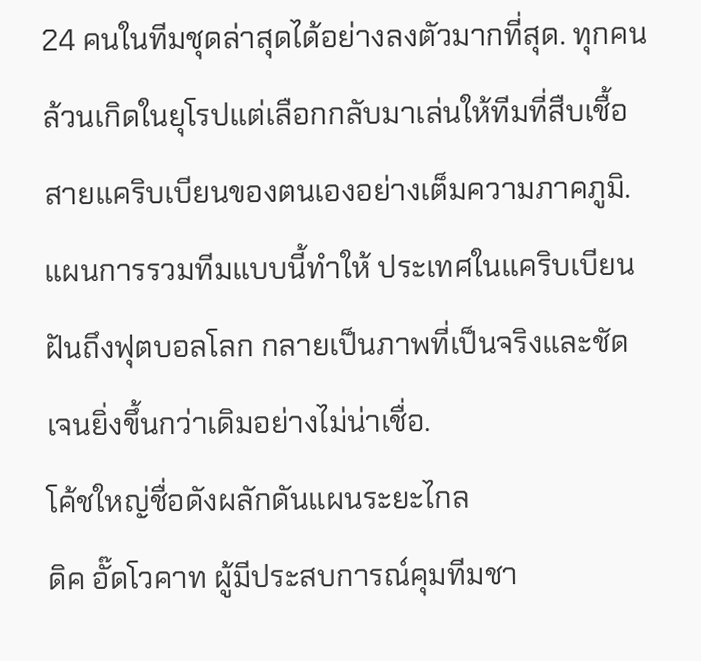24 คนในทีมชุดล่าสุดได้อย่างลงตัวมากที่สุด. ทุกคนล้วนเกิดในยุโรปแต่เลือกกลับมาเล่นให้ทีมที่สืบเชื้อสายแคริบเบียนของตนเองอย่างเต็มความภาคภูมิ. แผนการรวมทีมแบบนี้ทำให้ ประเทศในแคริบเบียนฝันถึงฟุตบอลโลก กลายเป็นภาพที่เป็นจริงและชัดเจนยิ่งขึ้นกว่าเดิมอย่างไม่น่าเชื่อ.
โค้ชใหญ่ชื่อดังผลักดันแผนระยะไกล
ดิค อั๊ดโวคาท ผู้มีประสบการณ์คุมทีมชา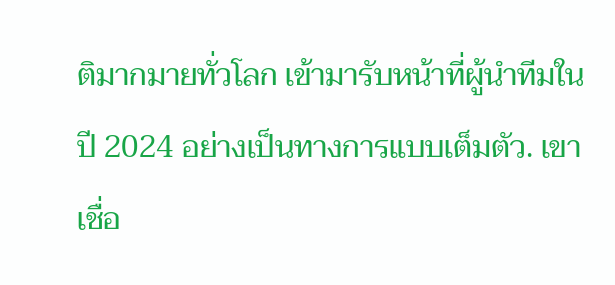ติมากมายทั่วโลก เข้ามารับหน้าที่ผู้นำทีมในปี 2024 อย่างเป็นทางการแบบเต็มตัว. เขาเชื่อ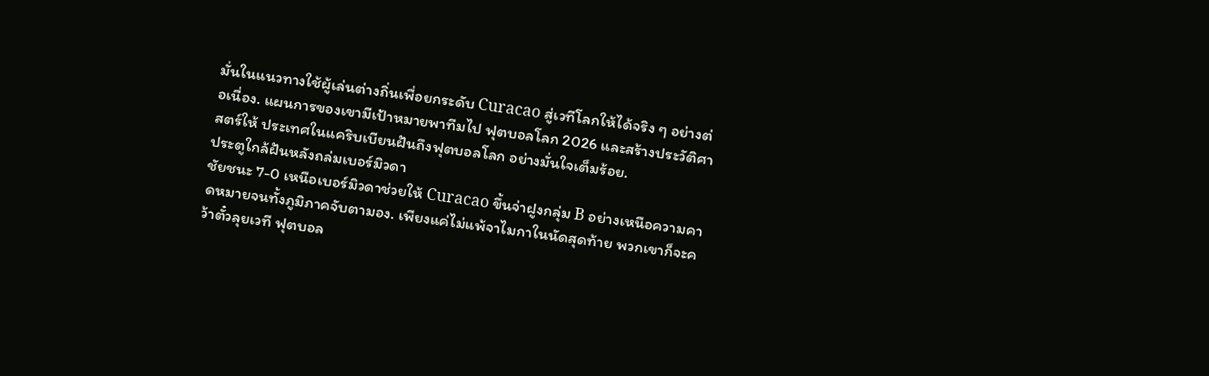มั่นในแนวทางใช้ผู้เล่นต่างถิ่นเพื่อยกระดับ Curacao สู่เวทีโลกให้ได้จริง ๆ อย่างต่อเนื่อง. แผนการของเขามีเป้าหมายพาทีมไป ฟุตบอลโลก 2026 และสร้างประวัติศาสตร์ให้ ประเทศในแคริบเบียนฝันถึงฟุตบอลโลก อย่างมั่นใจเต็มร้อย.
ประตูใกล้ฝันหลังถล่มเบอร์มิวดา
ชัยชนะ 7-0 เหนือเบอร์มิวดาช่วยให้ Curacao ขึ้นจ่าฝูงกลุ่ม B อย่างเหนือความคาดหมายจนทั้งภูมิภาคจับตามอง. เพียงแค่ไม่แพ้จาไมกาในนัดสุดท้าย พวกเขาก็จะคว้าตั๋วลุยเวที ฟุตบอล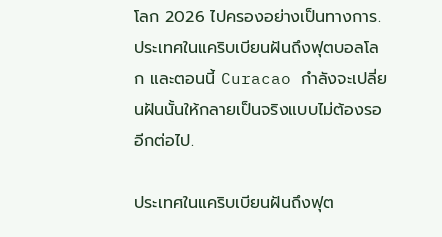โลก 2026 ไปครองอย่างเป็นทางการ. ประเทศในแคริบเบียนฝันถึงฟุตบอลโลก และตอนนี้ Curacao กำลังจะเปลี่ยนฝันนั้นให้กลายเป็นจริงแบบไม่ต้องรออีกต่อไป.

ประเทศในแคริบเบียนฝันถึงฟุต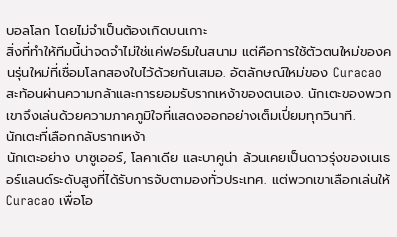บอลโลก โดยไม่จำเป็นต้องเกิดบนเกาะ
สิ่งที่ทำให้ทีมนี้น่าจดจำไม่ใช่แค่ฟอร์มในสนาม แต่คือการใช้ตัวตนใหม่ของคนรุ่นใหม่ที่เชื่อมโลกสองใบไว้ด้วยกันเสมอ. อัตลักษณ์ใหม่ของ Curacao สะท้อนผ่านความกล้าและการยอมรับรากเหง้าของตนเอง. นักเตะของพวกเขาจึงเล่นด้วยความภาคภูมิใจที่แสดงออกอย่างเต็มเปี่ยมทุกวินาที.
นักเตะที่เลือกกลับรากเหง้า
นักเตะอย่าง บาซูเออร์, โลคาเดีย และบาคูน่า ล้วนเคยเป็นดาวรุ่งของเนเธอร์แลนด์ระดับสูงที่ได้รับการจับตามองทั่วประเทศ. แต่พวกเขาเลือกเล่นให้ Curacao เพื่อโอ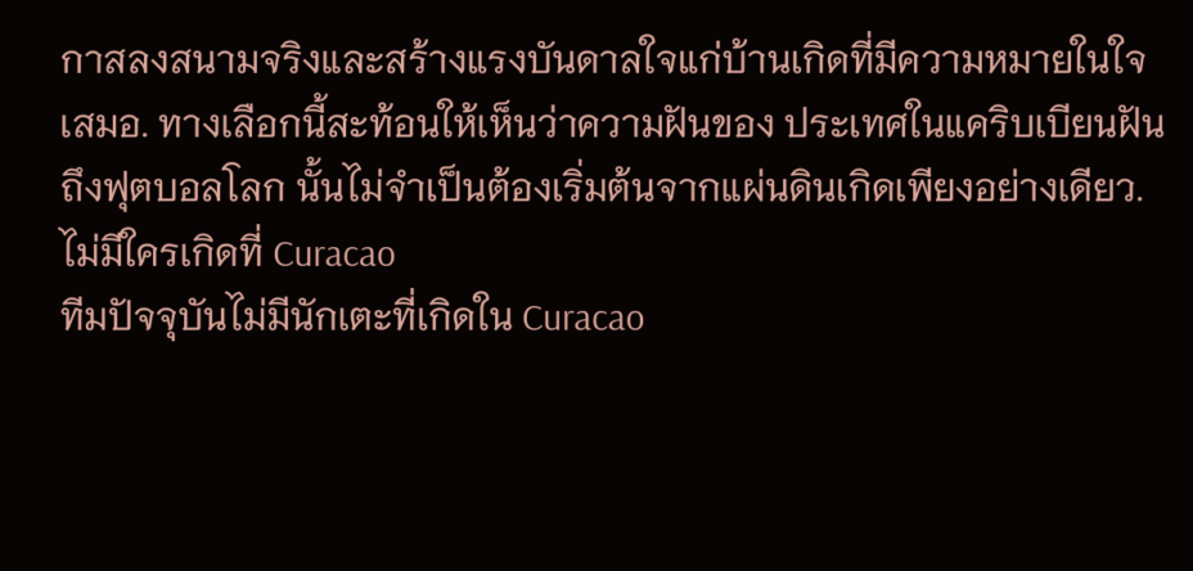กาสลงสนามจริงและสร้างแรงบันดาลใจแก่บ้านเกิดที่มีความหมายในใจเสมอ. ทางเลือกนี้สะท้อนให้เห็นว่าความฝันของ ประเทศในแคริบเบียนฝันถึงฟุตบอลโลก นั้นไม่จำเป็นต้องเริ่มต้นจากแผ่นดินเกิดเพียงอย่างเดียว.
ไม่มีใครเกิดที่ Curacao
ทีมปัจจุบันไม่มีนักเตะที่เกิดใน Curacao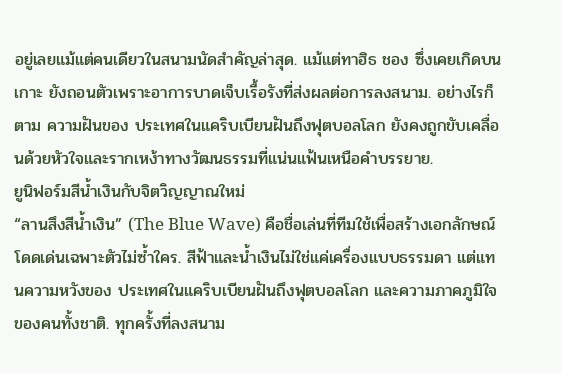อยู่เลยแม้แต่คนเดียวในสนามนัดสำคัญล่าสุด. แม้แต่ทาฮิธ ชอง ซึ่งเคยเกิดบนเกาะ ยังถอนตัวเพราะอาการบาดเจ็บเรื้อรังที่ส่งผลต่อการลงสนาม. อย่างไรก็ตาม ความฝันของ ประเทศในแคริบเบียนฝันถึงฟุตบอลโลก ยังคงถูกขับเคลื่อนด้วยหัวใจและรากเหง้าทางวัฒนธรรมที่แน่นแฟ้นเหนือคำบรรยาย.
ยูนิฟอร์มสีน้ำเงินกับจิตวิญญาณใหม่
“ลานสึงสีน้ำเงิน” (The Blue Wave) คือชื่อเล่นที่ทีมใช้เพื่อสร้างเอกลักษณ์โดดเด่นเฉพาะตัวไม่ซ้ำใคร. สีฟ้าและน้ำเงินไม่ใช่แค่เครื่องแบบธรรมดา แต่แทนความหวังของ ประเทศในแคริบเบียนฝันถึงฟุตบอลโลก และความภาคภูมิใจของคนทั้งชาติ. ทุกครั้งที่ลงสนาม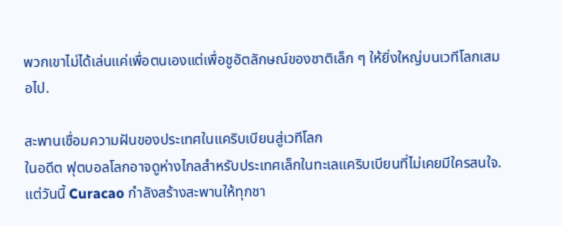พวกเขาไม่ได้เล่นแค่เพื่อตนเองแต่เพื่อชูอัตลักษณ์ของชาติเล็ก ๆ ให้ยิ่งใหญ่บนเวทีโลกเสมอไป.

สะพานเชื่อมความฝันของประเทศในแคริบเบียนสู่เวทีโลก
ในอดีต ฟุตบอลโลกอาจดูห่างไกลสำหรับประเทศเล็กในทะเลแคริบเบียนที่ไม่เคยมีใครสนใจ. แต่วันนี้ Curacao กำลังสร้างสะพานให้ทุกชา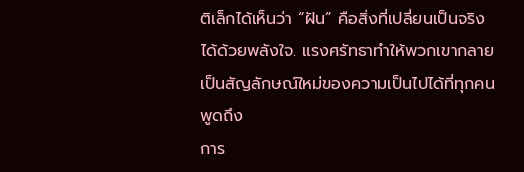ติเล็กได้เห็นว่า “ฝัน” คือสิ่งที่เปลี่ยนเป็นจริงได้ด้วยพลังใจ. แรงศรัทธาทำให้พวกเขากลายเป็นสัญลักษณ์ใหม่ของความเป็นไปได้ที่ทุกคนพูดถึง
การ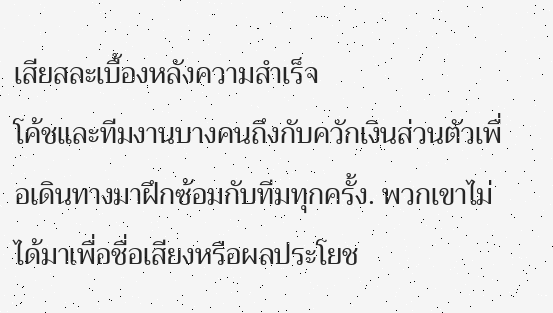เสียสละเบื้องหลังความสำเร็จ
โค้ชและทีมงานบางคนถึงกับควักเงินส่วนตัวเพื่อเดินทางมาฝึกซ้อมกับทีมทุกครั้ง. พวกเขาไม่ได้มาเพื่อชื่อเสียงหรือผลประโยช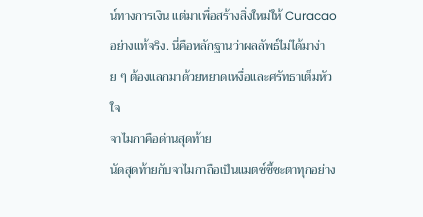น์ทางการเงิน แต่มาเพื่อสร้างสิ่งใหม่ให้ Curacao อย่างแท้จริง. นี่คือหลักฐานว่าผลลัพธ์ไม่ได้มาง่าย ๆ ต้องแลกมาด้วยหยาดเหงื่อและศรัทธาเต็มหัวใจ
จาไมกาคือด่านสุดท้าย
นัดสุดท้ายกับจาไมกาถือเป็นแมตช์ชี้ชะตาทุกอย่าง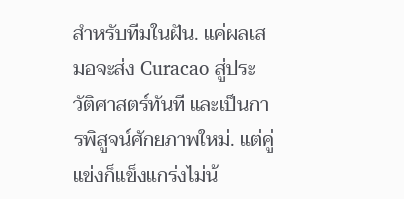สำหรับทีมในฝัน. แค่ผลเสมอจะส่ง Curacao สู่ประวัติศาสตร์ทันที และเป็นการพิสูจน์ศักยภาพใหม่. แต่คู่แข่งก็แข็งแกร่งไม่น้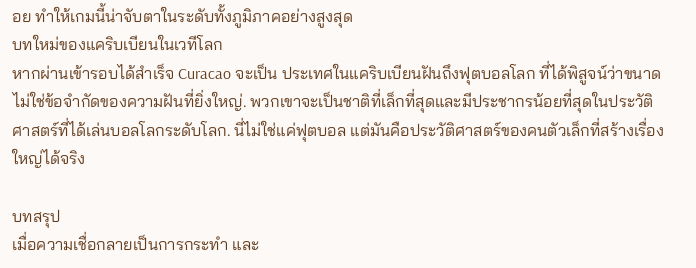อย ทำให้เกมนี้น่าจับตาในระดับทั้งภูมิภาคอย่างสูงสุด
บทใหม่ของแคริบเบียนในเวทีโลก
หากผ่านเข้ารอบได้สำเร็จ Curacao จะเป็น ประเทศในแคริบเบียนฝันถึงฟุตบอลโลก ที่ได้พิสูจน์ว่าขนาดไม่ใช่ข้อจำกัดของความฝันที่ยิ่งใหญ่. พวกเขาจะเป็นชาติที่เล็กที่สุดและมีประชากรน้อยที่สุดในประวัติศาสตร์ที่ได้เล่นบอลโลกระดับโลก. นี่ไม่ใช่แค่ฟุตบอล แต่มันคือประวัติศาสตร์ของคนตัวเล็กที่สร้างเรื่องใหญ่ได้จริง

บทสรุป
เมื่อความเชื่อกลายเป็นการกระทำ และ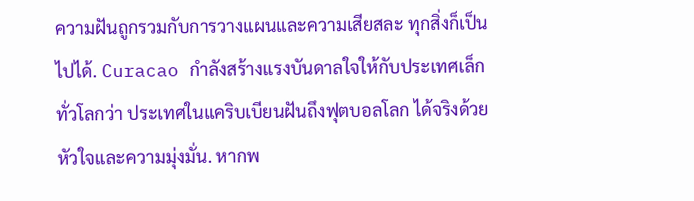ความฝันถูกรวมกับการวางแผนและความเสียสละ ทุกสิ่งก็เป็นไปได้. Curacao กำลังสร้างแรงบันดาลใจให้กับประเทศเล็กทั่วโลกว่า ประเทศในแคริบเบียนฝันถึงฟุตบอลโลก ได้จริงด้วยหัวใจและความมุ่งมั่น. หากพ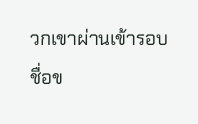วกเขาผ่านเข้ารอบ ชื่อข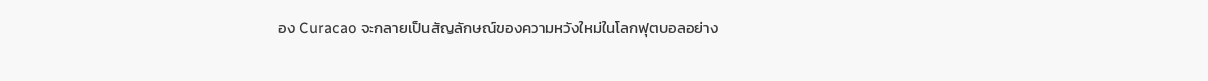อง Curacao จะกลายเป็นสัญลักษณ์ของความหวังใหม่ในโลกฟุตบอลอย่าง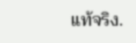แท้จริง.